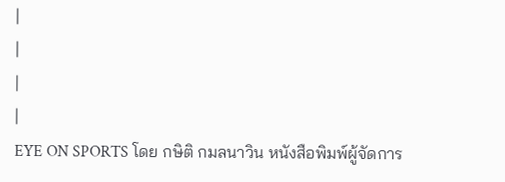|
|
|
|
EYE ON SPORTS โดย กษิติ กมลนาวิน หนังสือพิมพ์ผู้จัดการ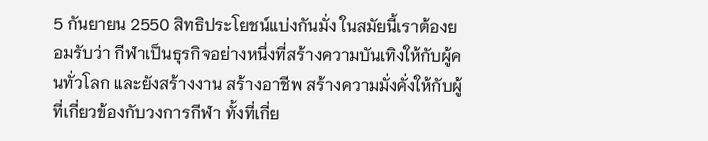5 กันยายน 2550 สิทธิประโยชน์แบ่งกันมั่ง ในสมัยนี้เราต้องยอมรับว่า กีฬาเป็นธุรกิจอย่างหนึ่งที่สร้างความบันเทิงให้กับผู้คนทั่วโลก และยังสร้างงาน สร้างอาชีพ สร้างความมั่งคั่งให้กับผู้ที่เกี่ยวข้องกับวงการกีฬา ทั้งที่เกี่ย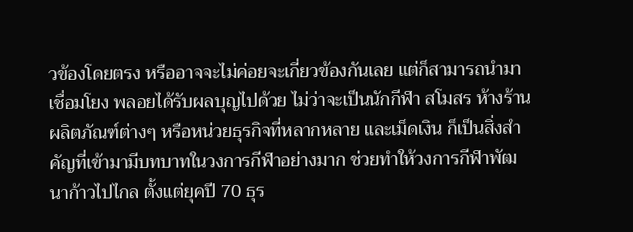วข้องโดยตรง หรืออาจจะไม่ค่อยจะเกี่ยวข้องกันเลย แต่ก็สามารถนำมาเชื่อมโยง พลอยได้รับผลบุญไปด้วย ไม่ว่าจะเป็นนักกีฬา สโมสร ห้างร้าน ผลิตภัณฑ์ต่างๆ หรือหน่วยธุรกิจที่หลากหลาย และเม็ดเงิน ก็เป็นสิ่งสำคัญที่เข้ามามีบทบาทในวงการกีฬาอย่างมาก ช่วยทำให้วงการกีฬาพัฒนาก้าวไปไกล ตั้งแต่ยุคปี 70 ธุร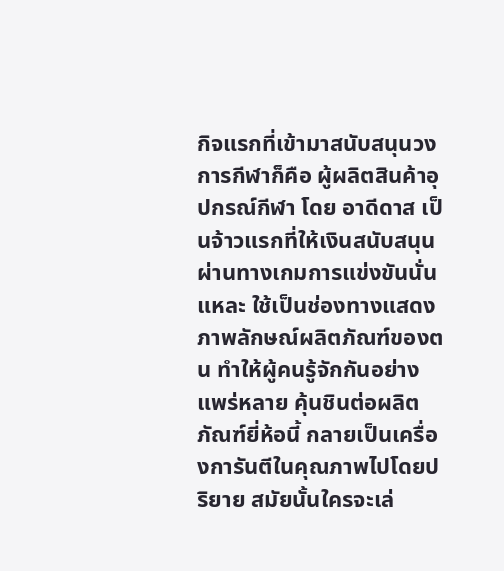กิจแรกที่เข้ามาสนับสนุนวงการกีฬาก็คือ ผู้ผลิตสินค้าอุปกรณ์กีฬา โดย อาดีดาส เป็นจ้าวแรกที่ให้เงินสนับสนุน ผ่านทางเกมการแข่งขันนั่นแหละ ใช้เป็นช่องทางแสดงภาพลักษณ์ผลิตภัณฑ์ของตน ทำให้ผู้คนรู้จักกันอย่างแพร่หลาย คุ้นชินต่อผลิตภัณฑ์ยี่ห้อนี้ กลายเป็นเครื่องการันตีในคุณภาพไปโดยปริยาย สมัยนั้นใครจะเล่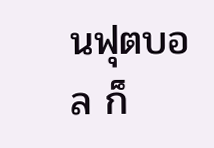นฟุตบอล ก็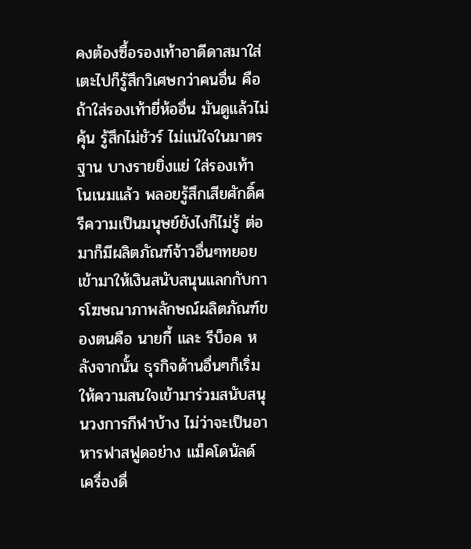คงต้องซื้อรองเท้าอาดีดาสมาใส่ เตะไปก็รู้สึกวิเศษกว่าคนอื่น คือถ้าใส่รองเท้ายี่ห้ออื่น มันดูแล้วไม่คุ้น รู้สึกไม่ชัวร์ ไม่แน่ใจในมาตรฐาน บางรายยิ่งแย่ ใส่รองเท้าโนเนมแล้ว พลอยรู้สึกเสียศักดิ์ศรีความเป็นมนุษย์ยังไงก็ไม่รู้ ต่อมาก็มีผลิตภัณฑ์จ้าวอื่นๆทยอยเข้ามาให้เงินสนับสนุนแลกกับการโฆษณาภาพลักษณ์ผลิตภัณฑ์ของตนคือ นายกี้ และ รีบ็อค หลังจากนั้น ธุรกิจด้านอื่นๆก็เริ่มให้ความสนใจเข้ามาร่วมสนับสนุนวงการกีฬาบ้าง ไม่ว่าจะเป็นอาหารฟาสฟูดอย่าง แม็คโดนัลด์ เครื่องดื่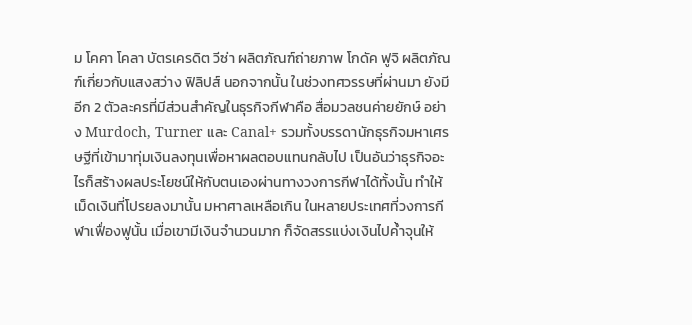ม โคคา โคลา บัตรเครดิต วีซ่า ผลิตภัณฑ์ถ่ายภาพ โกดัค ฟูจิ ผลิตภัณฑ์เกี่ยวกับแสงสว่าง ฟิลิปส์ นอกจากนั้น ในช่วงทศวรรษที่ผ่านมา ยังมีอีก 2 ตัวละครที่มีส่วนสำคัญในธุรกิจกีฬาคือ สื่อมวลชนค่ายยักษ์ อย่าง Murdoch, Turner และ Canal+ รวมทั้งบรรดานักธุรกิจมหาเศรษฐีที่เข้ามาทุ่มเงินลงทุนเพื่อหาผลตอบแทนกลับไป เป็นอันว่าธุรกิจอะไรก็สร้างผลประโยชน์ให้กับตนเองผ่านทางวงการกีฬาได้ทั้งนั้น ทำให้เม็ดเงินที่โปรยลงมานั้น มหาศาลเหลือเกิน ในหลายประเทศที่วงการกีฬาเฟื่องฟูนั้น เมื่อเขามีเงินจำนวนมาก ก็จัดสรรแบ่งเงินไปค้ำจุนให้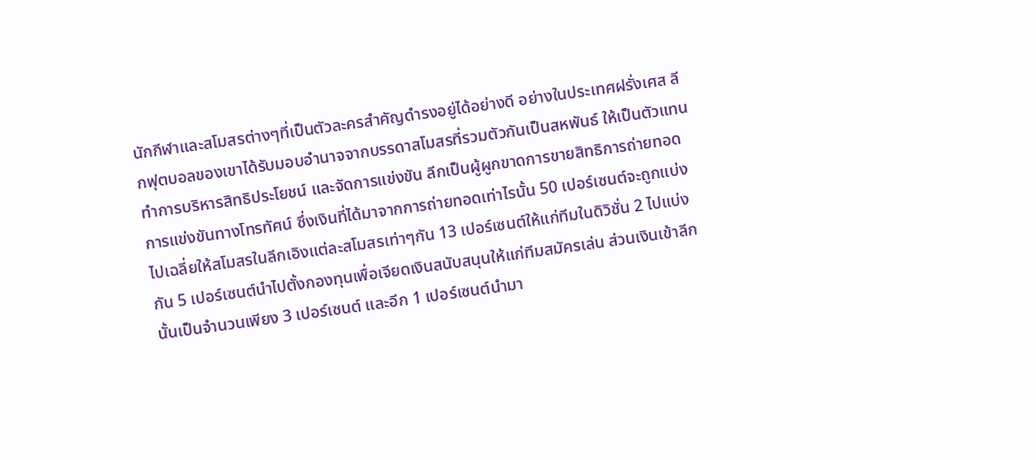นักกีฬาและสโมสรต่างๆที่เป็นตัวละครสำคัญดำรงอยู่ได้อย่างดี อย่างในประเทศฝรั่งเศส ลีกฟุตบอลของเขาได้รับมอบอำนาจจากบรรดาสโมสรที่รวมตัวกันเป็นสหพันธ์ ให้เป็นตัวแทน ทำการบริหารสิทธิประโยชน์ และจัดการแข่งขัน ลีกเป็นผู้ผูกขาดการขายสิทธิการถ่ายทอดการแข่งขันทางโทรทัศน์ ซึ่งเงินที่ได้มาจากการถ่ายทอดเท่าไรนั้น 50 เปอร์เซนต์จะถูกแบ่งไปเฉลี่ยให้สโมสรในลีกเอิงแต่ละสโมสรเท่าๆกัน 13 เปอร์เซนต์ให้แก่ทีมในดิวิชั่น 2 ไปแบ่งกัน 5 เปอร์เซนต์นำไปตั้งกองทุนเพื่อเจียดเงินสนับสนุนให้แก่ทีมสมัครเล่น ส่วนเงินเข้าลีกนั้นเป็นจำนวนเพียง 3 เปอร์เซนต์ และอีก 1 เปอร์เซนต์นำมา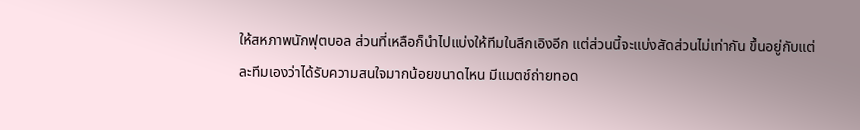ให้สหภาพนักฟุตบอล ส่วนที่เหลือก็นำไปแบ่งให้ทีมในลีกเอิงอีก แต่ส่วนนี้จะแบ่งสัดส่วนไม่เท่ากัน ขึ้นอยู่กับแต่ละทีมเองว่าได้รับความสนใจมากน้อยขนาดไหน มีแมตช์ถ่ายทอด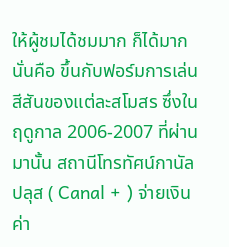ให้ผู้ชมได้ชมมาก ก็ได้มาก นั่นคือ ขึ้นกับฟอร์มการเล่น สีสันของแต่ละสโมสร ซึ่งในฤดูกาล 2006-2007 ที่ผ่านมานั้น สถานีโทรทัศน์กานัล ปลุส ( Canal + ) จ่ายเงินค่า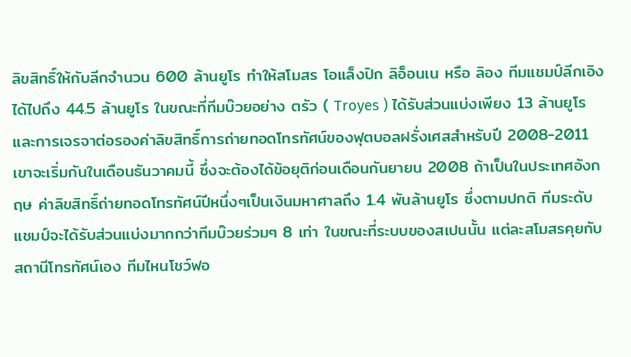ลิขสิทธิ์ให้กับลีกจำนวน 600 ล้านยูโร ทำให้สโมสร โอแล็งปิก ลิอ็อนเน หรือ ลิอง ทีมแชมป์ลีกเอิงได้ไปถึง 44.5 ล้านยูโร ในขณะที่ทีมบ๊วยอย่าง ตรัว ( Troyes ) ได้รับส่วนแบ่งเพียง 13 ล้านยูโร และการเจรจาต่อรองค่าลิขสิทธิ์การถ่ายทอดโทรทัศน์ของฟุตบอลฝรั่งเศสสำหรับปี 2008-2011 เขาจะเริ่มกันในเดือนธันวาคมนี้ ซึ่งจะต้องได้ข้อยุติก่อนเดือนกันยายน 2008 ถ้าเป็นในประเทศอังกฤษ ค่าลิขสิทธิ์ถ่ายทอดโทรทัศน์ปีหนึ่งๆเป็นเงินมหาศาลถึง 1.4 พันล้านยูโร ซึ่งตามปกติ ทีมระดับแชมป์จะได้รับส่วนแบ่งมากกว่าทีมบ๊วยร่วมๆ 8 เท่า ในขณะที่ระบบของสเปนนั้น แต่ละสโมสรคุยกับสถานีโทรทัศน์เอง ทีมไหนโชว์ฟอ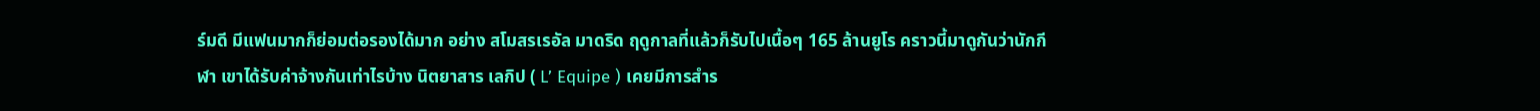ร์มดี มีแฟนมากก็ย่อมต่อรองได้มาก อย่าง สโมสรเรอัล มาดริด ฤดูกาลที่แล้วก็รับไปเนื้อๆ 165 ล้านยูโร คราวนี้มาดูกันว่านักกีฬา เขาได้รับค่าจ้างกันเท่าไรบ้าง นิตยาสาร เลกิป ( L’ Equipe ) เคยมีการสำร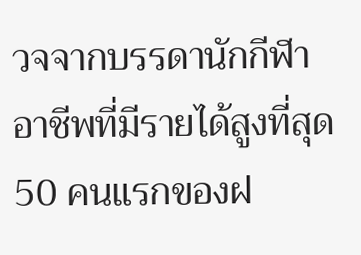วจจากบรรดานักกีฬาอาชีพที่มีรายได้สูงที่สุด 50 คนแรกของฝ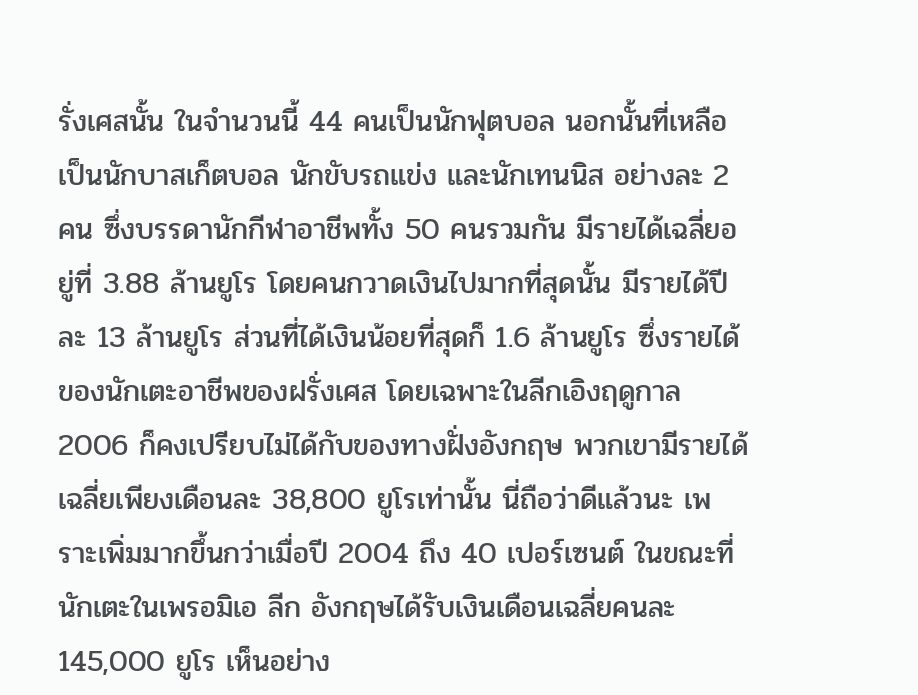รั่งเศสนั้น ในจำนวนนี้ 44 คนเป็นนักฟุตบอล นอกนั้นที่เหลือเป็นนักบาสเก็ตบอล นักขับรถแข่ง และนักเทนนิส อย่างละ 2 คน ซึ่งบรรดานักกีฬาอาชีพทั้ง 50 คนรวมกัน มีรายได้เฉลี่ยอยู่ที่ 3.88 ล้านยูโร โดยคนกวาดเงินไปมากที่สุดนั้น มีรายได้ปีละ 13 ล้านยูโร ส่วนที่ได้เงินน้อยที่สุดก็ 1.6 ล้านยูโร ซึ่งรายได้ของนักเตะอาชีพของฝรั่งเศส โดยเฉพาะในลีกเอิงฤดูกาล 2006 ก็คงเปรียบไม่ได้กับของทางฝั่งอังกฤษ พวกเขามีรายได้เฉลี่ยเพียงเดือนละ 38,800 ยูโรเท่านั้น นี่ถือว่าดีแล้วนะ เพราะเพิ่มมากขึ้นกว่าเมื่อปี 2004 ถึง 40 เปอร์เซนต์ ในขณะที่นักเตะในเพรอมิเอ ลีก อังกฤษได้รับเงินเดือนเฉลี่ยคนละ 145,000 ยูโร เห็นอย่าง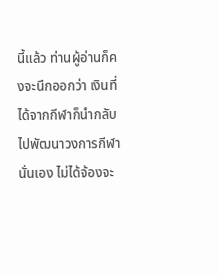นี้แล้ว ท่านผู้อ่านก็คงจะนึกออกว่า เงินที่ได้จากกีฬาก็นำกลับไปพัฒนาวงการกีฬานั่นเอง ไม่ได้จ้องจะ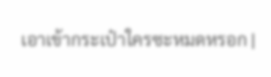เอาเข้ากระเป๋าใครซะหมดหรอก |